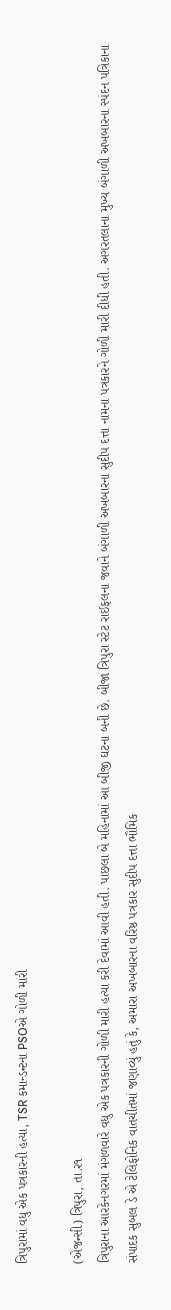ત્રિપુરામાં વધુ એક પત્રકારની હત્યા, TSR કમાન્ડન્ટના PSOએ ગોળી મારી

(એજન્સી) ત્રિપુરા, તા.ર૧
ત્રિપુરાના આરકેનગરમાં મંગળવારે વધુ એક પત્રકારની ગોળી મારી હત્યા કરી દેવામાં આવી હતી. પાછલા બે મહિનામાં આ બીજી ઘટના બની છે. બીજા ત્રિપુરા સ્ટેટ રાઈફલના જવાને બંગાળી અખબારના સુદીપ દત્તા નામના પત્રકારને ગોળી મારી દીધી હતી. અગરતલાના મુખ્ય બંગાળી અખબારના સ્પંદન પત્રિકાના સંપાદક સુબલ ડે એ ટેલિફોનિક વાતચીતમાં જણાવ્યું હતું કે, અમારા અખબારના વરિષ્ઠ પત્રકાર સુદીપ દત્તા ભૌમિક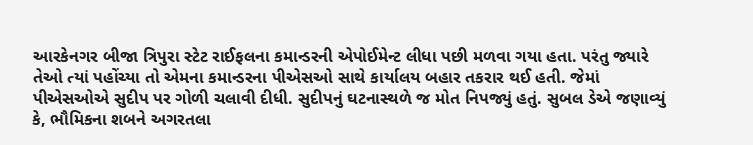આરકેનગર બીજા ત્રિપુરા સ્ટેટ રાઈફલના કમાન્ડરની એપોઈમેન્ટ લીધા પછી મળવા ગયા હતા. પરંતુ જ્યારે તેઓ ત્યાં પહોંચ્યા તો એમના કમાન્ડરના પીએસઓ સાથે કાર્યાલય બહાર તકરાર થઈ હતી. જેમાં પીએસઓએ સુદીપ પર ગોળી ચલાવી દીધી. સુદીપનું ઘટનાસ્થળે જ મોત નિપજ્યું હતું. સુબલ ડેએ જણાવ્યું કે, ભૌમિકના શબને અગરતલા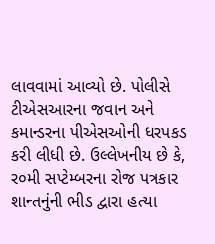લાવવામાં આવ્યો છે. પોલીસે ટીએસઆરના જવાન અને કમાન્ડરના પીએસઓની ધરપકડ કરી લીધી છે. ઉલ્લેખનીય છે કે, ર૦મી સપ્ટેમ્બરના રોજ પત્રકાર શાન્તનુંની ભીડ દ્વારા હત્યા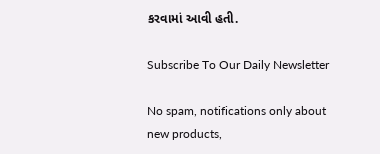કરવામાં આવી હતી.

Subscribe To Our Daily Newsletter

No spam, notifications only about new products,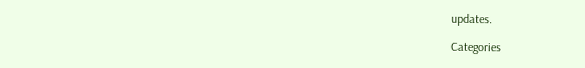updates.

Categories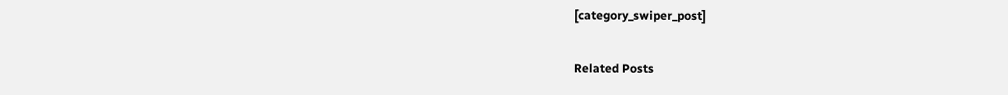[category_swiper_post]

Related Posts